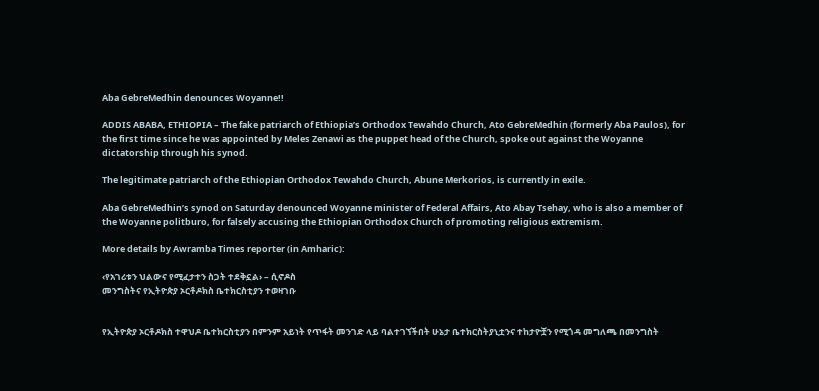Aba GebreMedhin denounces Woyanne!!

ADDIS ABABA, ETHIOPIA – The fake patriarch of Ethiopia’s Orthodox Tewahdo Church, Ato GebreMedhin (formerly Aba Paulos), for the first time since he was appointed by Meles Zenawi as the puppet head of the Church, spoke out against the Woyanne dictatorship through his synod.

The legitimate patriarch of the Ethiopian Orthodox Tewahdo Church, Abune Merkorios, is currently in exile.

Aba GebreMedhin’s synod on Saturday denounced Woyanne minister of Federal Affairs, Ato Abay Tsehay, who is also a member of the Woyanne politburo, for falsely accusing the Ethiopian Orthodox Church of promoting religious extremism.

More details by Awramba Times reporter (in Amharic):

‹የአገሪቱን ህልውና የሚፈታተን ስጋት ተደቅኗል› – ሲኖዶስ
መንግስትና የኢትዮጵያ ኦርቶዶክስ ቤተክርስቲያን ተወዛገቡ


የኢትዮጵያ ኦርቶዶክስ ተዋህዶ ቤተክርስቲያን በምንም አይነት የጥፋት መንገድ ላይ ባልተገኘችበት ሁኔታ ቤተክርስትያኒቷንና ተከታዮቿን የሚጎዳ መግለጫ በመንግስት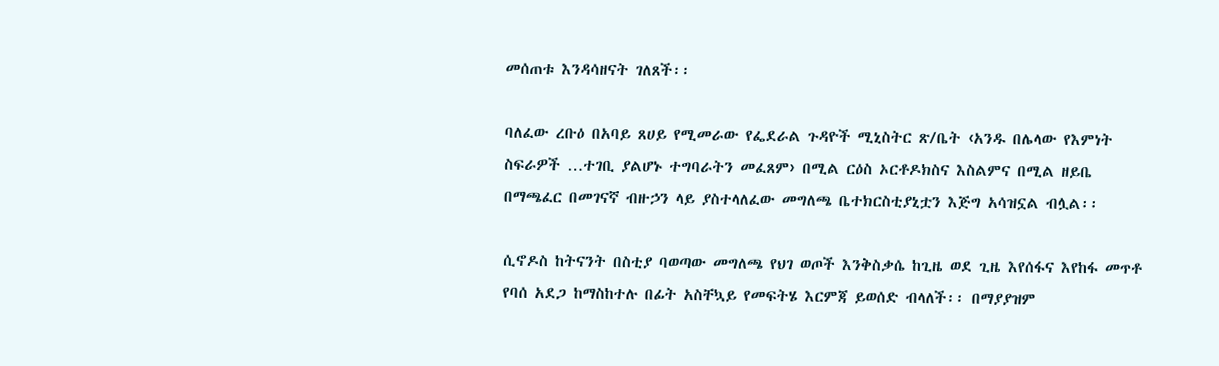መሰጠቱ እንዳሳዘናት ገለጸች፡፡

ባለፈው ረቡዕ በአባይ ጸሀይ የሚመራው የፌደራል ጉዳዮች ሚኒስትር ጽ/ቤት ‹አንዱ በሌላው የእምነት ስፍራዎች …ተገቢ ያልሆኑ ተግባራትን መፈጸም› በሚል ርዕስ ኦርቶዶክስና እስልምና በሚል ዘይቤ በማጫፈር በመገናኛ ብዙኃን ላይ ያስተላለፈው መግለጫ ቤተክርስቲያኒቷን እጅግ አሳዝኗል ብሏል፡፡

ሲኖዶስ ከትናንት በስቲያ ባወጣው መግለጫ የህገ ወጦች እንቅስቃሴ ከጊዜ ወደ ጊዜ እየሰፋና እየከፋ መጥቶ የባሰ አደጋ ከማስከተሉ በፊት አስቸኳይ የመፍትሄ እርምጃ ይወሰድ ብላለች፡፡ በማያያዝም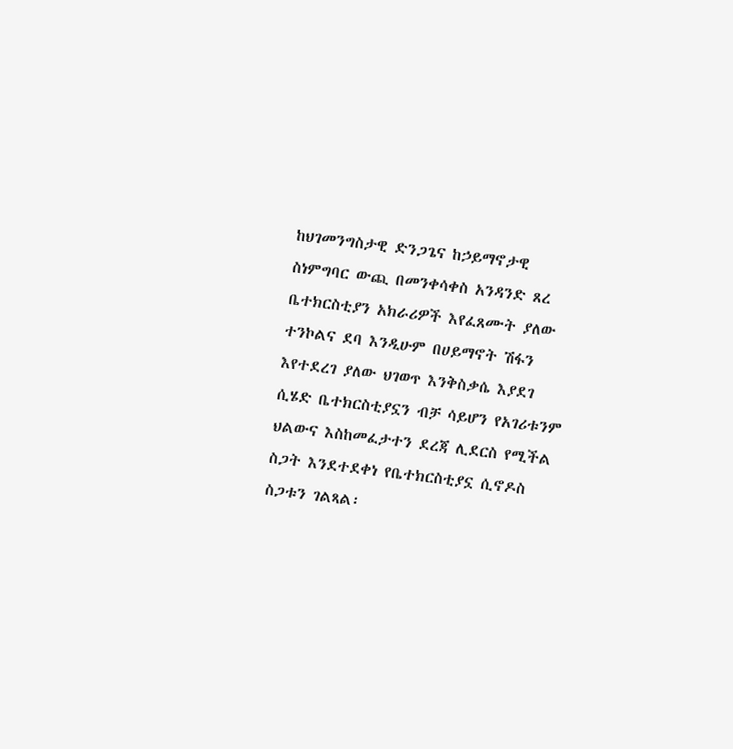ከህገመንግስታዊ ድንጋጌና ከኃይማኖታዊ ስነምግባር ውጪ በመንቀሳቀስ አንዳንድ ጸረ ቤተክርስቲያን አክራሪዎች እየፈጸሙት ያለው ተንኮልና ደባ እንዲሁም በሀይማኖት ሽፋን እየተደረገ ያለው ህገወጥ እንቅስቃሴ እያደገ ሲሄድ ቤተክርስቲያኗን ብቻ ሳይሆን የአገሪቱንም ህልውና እስከመፈታተን ደረጃ ሊደርስ የሚችል ስጋት እንደተደቀነ የቤተክርስቲያኗ ሲኖዶስ ስጋቱን ገልጻል፡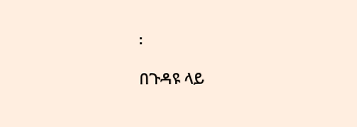፡

በጉዳዩ ላይ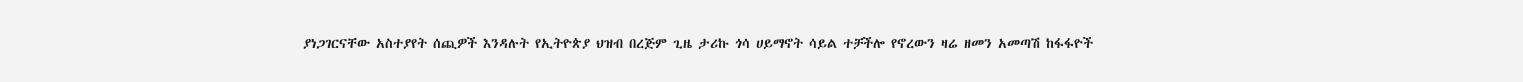ያነጋገርናቸው አስተያየት ሰጪዎች እንዳሉት የኢትዮጵያ ህዝብ በረጅም ጊዜ ታሪኩ ጎሳ ሀይማኖት ሳይል ተቻችሎ የኖረውን ዛሬ ዘመን አመጣሽ ከፋፋዮች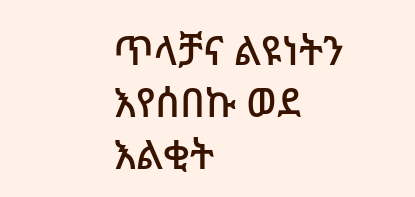ጥላቻና ልዩነትን እየሰበኩ ወደ እልቂት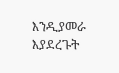እንዲያመራ እያደረጉት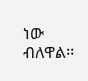ነው ብለዋል፡፡